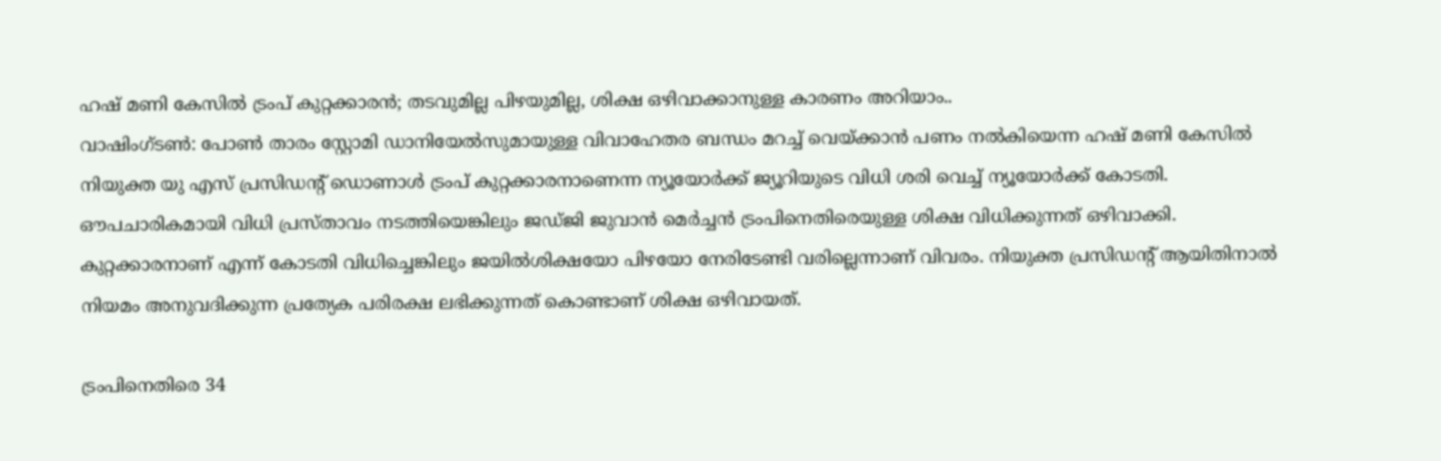ഹഷ് മണി കേസിൽ ട്രംപ് കുറ്റക്കാരൻ; തടവുമില്ല പിഴയുമില്ല, ശിക്ഷ ഒഴിവാക്കാനുള്ള കാരണം അറിയാം..
വാഷിംഗ്ടൺ: പോൺ താരം സ്റ്റോമി ഡാനിയേൽസുമായുള്ള വിവാഹേതര ബന്ധം മറച്ച് വെയ്ക്കാൻ പണം നൽകിയെന്ന ഹഷ് മണി കേസിൽ നിയുക്ത യു എസ് പ്രസിഡന്റ് ഡൊണാൾ ട്രംപ് കുറ്റക്കാരനാണെന്ന ന്യൂയോർക്ക് ജ്യൂറിയുടെ വിധി ശരി വെച്ച് ന്യൂയോർക്ക് കോടതി. ഔപചാരികമായി വിധി പ്രസ്താവം നടത്തിയെങ്കിലും ജഡ്ജി ജുവാൻ മെർച്ചൻ ട്രംപിനെതിരെയുള്ള ശിക്ഷ വിധിക്കുന്നത് ഒഴിവാക്കി.
കുറ്റക്കാരനാണ് എന്ന് കോടതി വിധിച്ചെങ്കിലും ജയിൽശിക്ഷയോ പിഴയോ നേരിടേണ്ടി വരില്ലെന്നാണ് വിവരം. നിയുക്ത പ്രസിഡന്റ് ആയിതിനാൽ നിയമം അനുവദിക്കുന്ന പ്രത്യേക പരിരക്ഷ ലഭിക്കുന്നത് കൊണ്ടാണ് ശിക്ഷ ഒഴിവായത്.

ട്രംപിനെതിരെ 34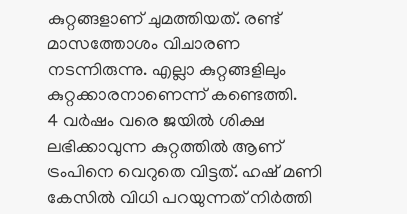കുറ്റങ്ങളാണ് ചുമത്തിയത്. രണ്ട് മാസത്തോശം വിചാരണ നടന്നിരുന്നു. എല്ലാ കുറ്റങ്ങളിലും കുറ്റക്കാരനാണെന്ന് കണ്ടെത്തി.
4 വർഷം വരെ ജയിൽ ശിക്ഷ ലഭിക്കാവുന്ന കുറ്റത്തിൽ ആണ് ട്രംപിനെ വെറുതെ വിട്ടത്. ഹഷ് മണി കേസിൽ വിധി പറയുന്നത് നിർത്തി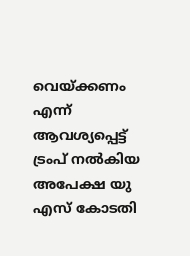വെയ്ക്കണം എന്ന് ആവശ്യപ്പെട്ട് ട്രംപ് നൽകിയ അപേക്ഷ യു എസ് കോടതി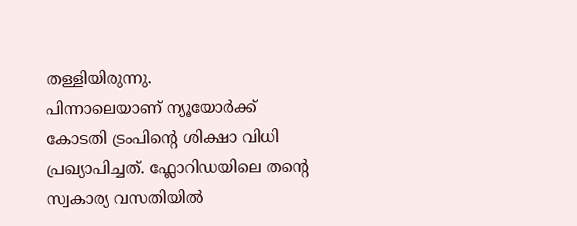തള്ളിയിരുന്നു.
പിന്നാലെയാണ് ന്യൂയോർക്ക് കോടതി ട്രംപിന്റെ ശിക്ഷാ വിധി പ്രഖ്യാപിച്ചത്. ഫ്ലോറിഡയിലെ തന്റെ സ്വകാര്യ വസതിയിൽ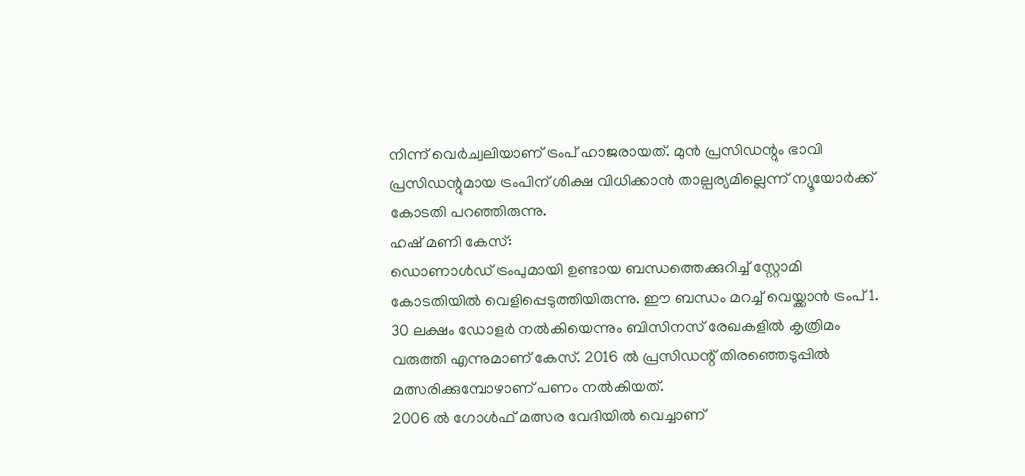നിന്ന് വെർച്വലിയാണ് ട്രംപ് ഹാജരായത്. മുൻ പ്രസിഡന്റും ഭാവി പ്രസിഡന്റുമായ ട്രംപിന് ശിക്ഷ വിധിക്കാൻ താല്പര്യമില്ലെന്ന് ന്യൂയോർക്ക് കോടതി പറഞ്ഞിരുന്നു.
ഹഷ് മണി കേസ്:
ഡൊണാൾഡ് ട്രംപുമായി ഉണ്ടായ ബന്ധത്തെക്കുറിച്ച് സ്റ്റോമി കോടതിയിൽ വെളിപ്പെടുത്തിയിരുന്നു. ഈ ബന്ധം മറച്ച് വെയ്ക്കാൻ ട്രംപ് 1. 30 ലക്ഷം ഡോളർ നൽകിയെന്നും ബിസിനസ് രേഖകളിൽ കൃത്രിമം വരുത്തി എന്നുമാണ് കേസ്. 2016 ൽ പ്രസിഡന്റ് തിരഞ്ഞെടുപ്പിൽ മത്സരിക്കുമ്പോഴാണ് പണം നൽകിയത്.
2006 ൽ ഗോൾഫ് മത്സര വേദിയിൽ വെച്ചാണ്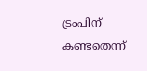ട്രംപിന് കണ്ടതെന്ന്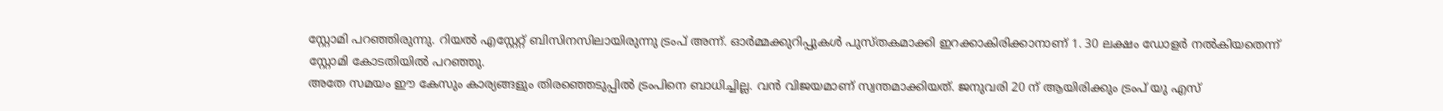സ്റ്റോമി പറഞ്ഞിരുന്നു. റിയൽ എസ്റ്റേറ്റ് ബിസിനസിലായിരുന്നു ട്രംപ് അന്ന്. ഓർമ്മക്കുറിപ്പുകൾ പുസ്തകമാക്കി ഇറക്കാകിരിക്കാനാണ് 1. 30 ലക്ഷം ഡോളർ നൽകിയതെന്ന് സ്റ്റോമി കോടതിയിൽ പറഞ്ഞു.
അതേ സമയം ഈ കേസും കാര്യങ്ങളും തിരഞ്ഞെടുപ്പിൽ ട്രംപിനെ ബാധിച്ചില്ല. വൻ വിജയമാണ് സ്വന്തമാക്കിയത്. ജനുവരി 20 ന് ആയിരിക്കും ട്രംപ് യു എസ്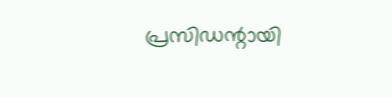പ്രസിഡന്റായി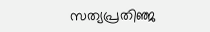സത്യപ്രതിഞ്ജ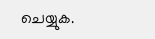ചെയ്യുക.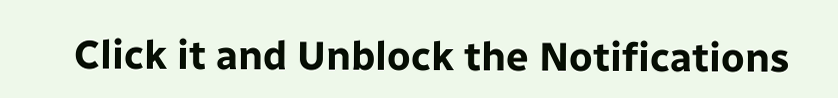Click it and Unblock the Notifications